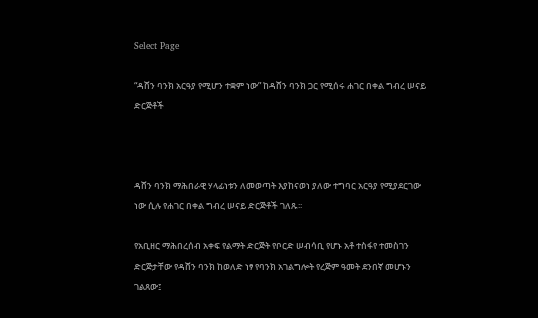Select Page

“ዳሸን ባንክ አርዓያ የሚሆን ተቋም ነው” ከዳሸን ባንክ ጋር የሚሰሩ ሐገር በቀል ግብረ ሠናይ ድርጅቶች



ዳሸን ባንክ ማሕበራዊ ሃላፊነቱን ለመወጣት እያከናወነ ያለው ተግባር አርዓያ የሚያደርገው ነው ሲሉ የሐገር በቀል ግብረ ሠናይ ድርጅቶች ገለጹ፡፡

የአቢዘር ማሕበረሰብ አቀፍ የልማት ድርጅት የቦርድ ሠብሳቢ የሆኑ አቶ ተስፋየ ተመስገን ድርጅታቸው የዳሸን ባንክ ከወለድ ነፃ የባንክ አገልግሎት የረጅም ዓመት ደንበኛ መሆኑን ገልጸው፤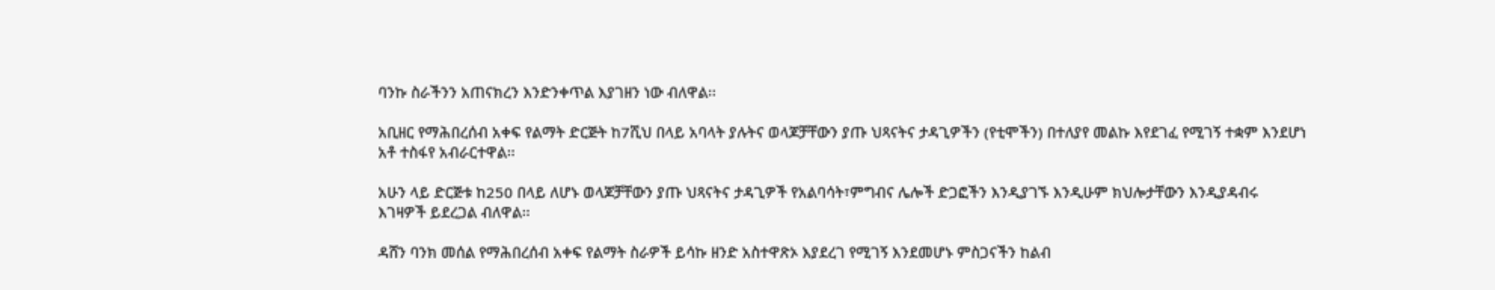ባንኩ ስራችንን አጠናክረን እንድንቀጥል እያገዘን ነው ብለዋል፡፡

አቢዘር የማሕበረሰብ አቀፍ የልማት ድርጅት ከ7ሺህ በላይ አባላት ያሉትና ወላጆቻቸውን ያጡ ህጻናትና ታዳጊዎችን (የቲሞችን) በተለያየ መልኩ እየደገፈ የሚገኝ ተቋም እንደሆነ አቶ ተስፋየ አብራርተዋል፡፡

አሁን ላይ ድርጅቱ ከ250 በላይ ለሆኑ ወላጆቻቸውን ያጡ ህጻናትና ታዳጊዎች የአልባሳት፣ምግብና ሌሎች ድጋፎችን እንዲያገኙ እንዲሁም ክህሎታቸውን እንዲያዳብሩ እገዛዎች ይደረጋል ብለዋል፡፡

ዳሸን ባንክ መሰል የማሕበረሰብ አቀፍ የልማት ስራዎች ይሳኩ ዘንድ አስተዋጽኦ እያደረገ የሚገኝ እንደመሆኑ ምስጋናችን ከልብ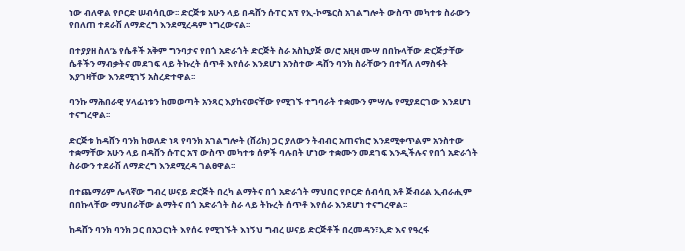ነው ብለዋል የቦርድ ሠብሳቢው፡፡ ድርጅቱ አሁን ላይ በዳሸን ሱፐር አፕ የኢ-ኮሜርስ አገልግሎት ውስጥ መካተቱ ስራውን የበለጠ ተደራሽ ለማድረግ እንደሚረዳም ነግረውናል፡፡

በተያያዘ ስለ’ኔ የሴቶች አቅም ግንባታና የበጎ አድራጎት ድርጅት ስራ አስኪያጅ ወ/ሮ አዚዛ ሙሣ በበኩላቸው ድርጅታቸው ሴቶችን ማብቃትና መደገፍ ላይ ትኩረት ሰጥቶ እየሰራ እንደሆነ አንስተው ዳሸን ባንክ ስራቸውን በተሻለ ለማስፋት እያገዛቸው እንደሚገኝ አስረድተዋል፡፡

ባንኩ ማሕበራዊ ሃላፊነቱን ከመወጣት አንጻር እያከናወናቸው የሚገኙ ተግባራት ተቋሙን ምሣሌ የሚያደርገው እንደሆነ ተናግረዋል፡፡

ድርጅቱ ከዳሸን ባንክ ከወለድ ነጻ የባንክ አገልግሎት (ሸሪክ) ጋር ያለውን ትብብር አጠናክሮ እንደሚቀጥልም አንስተው ተቋማቸው አሁን ላይ በዳሸን ሱፐር አፕ ውስጥ መካተቱ ሰዎች ባሉበት ሆነው ተቋሙን መደገፍ እንዲችሉና የበጎ አድራጎት ስራውን ተደራሽ ለማድረግ እንደሚረዳ ገልፀዋል፡፡

በተጨማሪም ሌላኛው ግብረ ሠናይ ድርጅት በረካ ልማትና በጎ አድራጎት ማህበር የቦርድ ሰብሳቢ አቶ ጅብሪል ኢብራሒም በበኩላቸው ማህበራቸው ልማትና በጎ አድራጎት ስራ ላይ ትኩረት ሰጥቶ እየሰራ እንደሆነ ተናግረዋል፡፡

ከዳሸን ባንክ ባንክ ጋር በአጋርነት እየሰሩ የሚገኙት እነኝህ ግብረ ሠናይ ድርጅቶች በረመዳን፣ኢድ እና የዓረፋ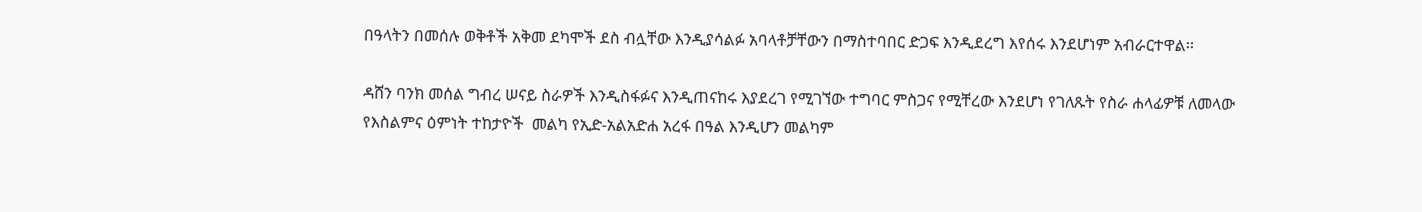በዓላትን በመሰሉ ወቅቶች አቅመ ደካሞች ደስ ብሏቸው እንዲያሳልፉ አባላቶቻቸውን በማስተባበር ድጋፍ እንዲደረግ እየሰሩ እንደሆነም አብራርተዋል፡፡

ዳሸን ባንክ መሰል ግብረ ሠናይ ስራዎች እንዲስፋፉና እንዲጠናከሩ እያደረገ የሚገኘው ተግባር ምስጋና የሚቸረው እንደሆነ የገለጹት የስራ ሐላፊዎቹ ለመላው የእስልምና ዕምነት ተከታዮች  መልካ የኢድ-አልአድሐ አረፋ በዓል እንዲሆን መልካም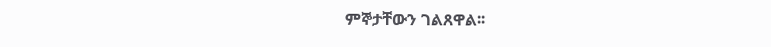ምኞታቸውን ገልጸዋል፡፡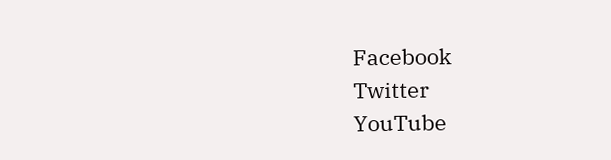Facebook
Twitter
YouTube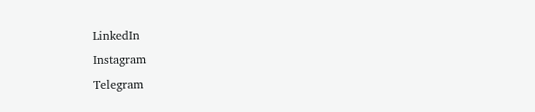LinkedIn
Instagram
Telegram